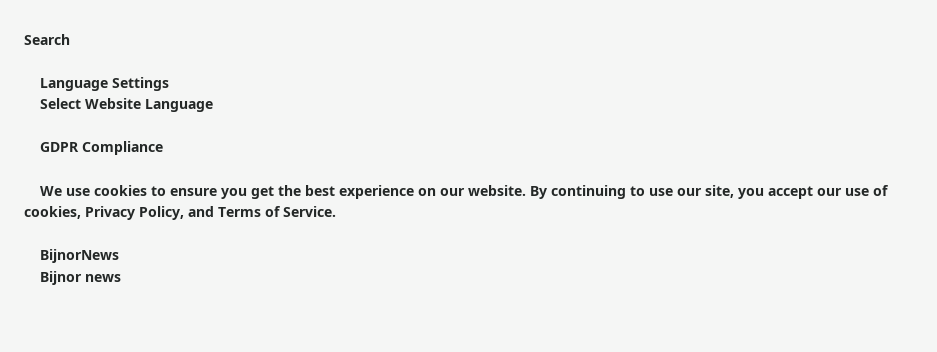Search

    Language Settings
    Select Website Language

    GDPR Compliance

    We use cookies to ensure you get the best experience on our website. By continuing to use our site, you accept our use of cookies, Privacy Policy, and Terms of Service.

    BijnorNews
    Bijnor news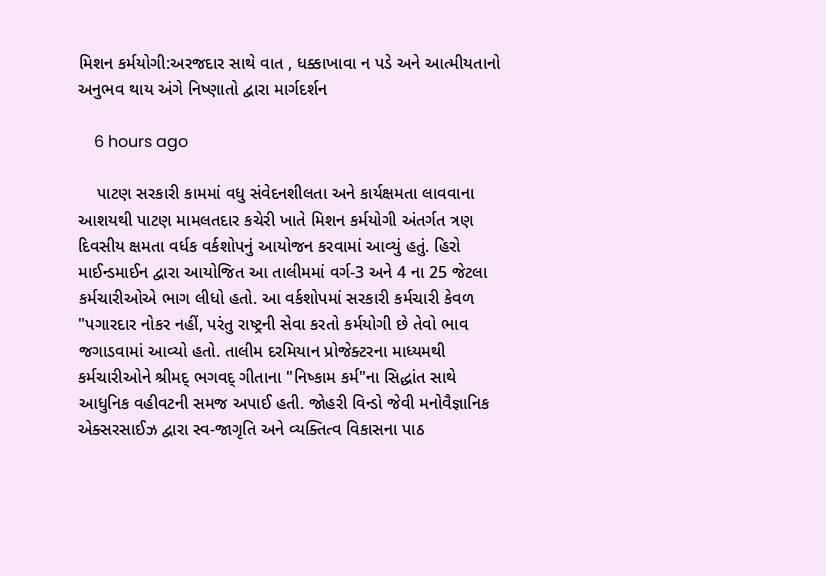મિશન કર્મયોગી:અરજદાર સાથે વાત , ધક્કાખાવા ન પડે અને આત્મીયતાનો અનુભવ થાય અંગે નિષ્ણાતો દ્વારા માર્ગદર્શન

    6 hours ago

    પાટણ સરકારી કામમાં વધુ સંવેદનશીલતા અને કાર્યક્ષમતા લાવવાના આશયથી પાટણ મામલતદાર કચેરી ખાતે મિશન કર્મયોગી અંતર્ગત ત્રણ દિવસીય ક્ષમતા વર્ધક વર્કશોપનું આયોજન કરવામાં આવ્યું હતું. હિરો માઈન્ડમાઈન દ્વારા આયોજિત આ તાલીમમાં વર્ગ-3 અને 4 ના 25 જેટલા કર્મચારીઓએ ભાગ લીધો હતો. આ વર્કશોપમાં સરકારી કર્મચારી કેવળ "પગારદાર નોકર નહીં, પરંતુ રાષ્ટ્રની સેવા કરતો કર્મયોગી છે તેવો ભાવ જગાડવામાં આવ્યો હતો. તાલીમ દરમિયાન પ્રોજેક્ટરના માધ્યમથી કર્મચારીઓને શ્રીમદ્ ભગવદ્ ગીતાના "નિષ્કામ કર્મ"ના સિદ્ધાંત સાથે આધુનિક વહીવટની સમજ અપાઈ હતી. જોહરી વિન્ડો જેવી મનોવૈજ્ઞાનિક એક્સરસાઈઝ દ્વારા સ્વ-જાગૃતિ અને વ્યક્તિત્વ વિકાસના પાઠ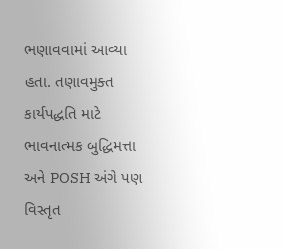ભણાવવામાં આવ્યા હતા. તણાવમુક્ત કાર્યપદ્ધતિ માટે ભાવનાત્મક બુદ્ધિમત્તા અને POSH અંગે પણ વિસ્તૃત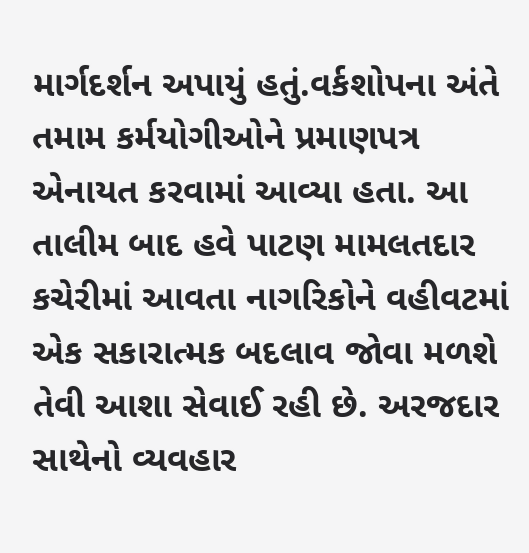માર્ગદર્શન અપાયું હતું.વર્કશોપના અંતે તમામ કર્મયોગીઓને પ્રમાણપત્ર એનાયત કરવામાં આવ્યા હતા. આ તાલીમ બાદ હવે પાટણ મામલતદાર કચેરીમાં આવતા નાગરિકોને વહીવટમાં એક સકારાત્મક બદલાવ જોવા મળશે તેવી આશા સેવાઈ રહી છે. અરજદાર સાથેનો વ્યવહાર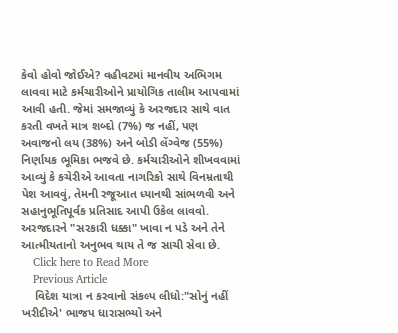કેવો હોવો જોઈએ? વહીવટમાં માનવીય અભિગમ લાવવા માટે કર્મચારીઓને પ્રાયોગિક તાલીમ આપવામાં આવી હતી. જેમાં સમજાવ્યું કે અરજદાર સાથે વાત કરતી વખતે માત્ર શબ્દો (7%) જ નહીં, પણ અવાજનો લય (38%) અને બોડી લેંગ્વેજ (55%) નિર્ણાયક ભૂમિકા ભજવે છે. કર્મચારીઓને શીખવવામાં આવ્યું કે કચેરીએ આવતા નાગરિકો સાથે વિનમ્રતાથી પેશ આવવું, તેમની રજૂઆત ધ્યાનથી સાંભળવી અને સહાનુભૂતિપૂર્વક પ્રતિસાદ આપી ઉકેલ લાવવો. અરજદારને "સરકારી ધક્કા" ખાવા ન પડે અને તેને આત્મીયતાનો અનુભવ થાય તે જ સાચી સેવા છે.
    Click here to Read More
    Previous Article
    વિદેશ યાત્રા ન કરવાનો સંકલ્પ લીધો:"સોનું નહીં ખરીદીએ' ભાજપ ધારાસભ્યો અને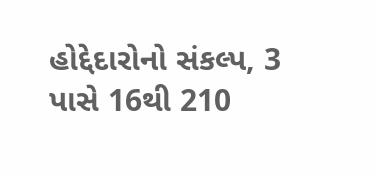હોદ્દેદારોનો સંકલ્પ, 3 પાસે 16થી 210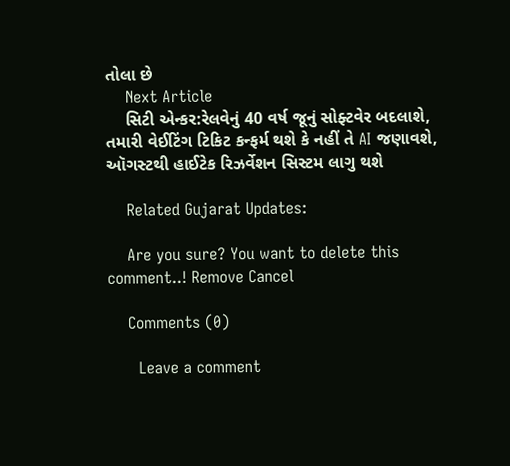તોલા છે
    Next Article
    સિટી એન્કર:રેલવેનું 40 વર્ષ જૂનું સોફ્ટવેર બદલાશે, તમારી વેઈટિંગ ટિકિટ કન્ફર્મ થશે કે નહીં તે AI જણાવશે, ઑગસ્ટથી હાઈટેક રિઝર્વેશન સિસ્ટમ લાગુ થશે

    Related Gujarat Updates:

    Are you sure? You want to delete this comment..! Remove Cancel

    Comments (0)

      Leave a comment